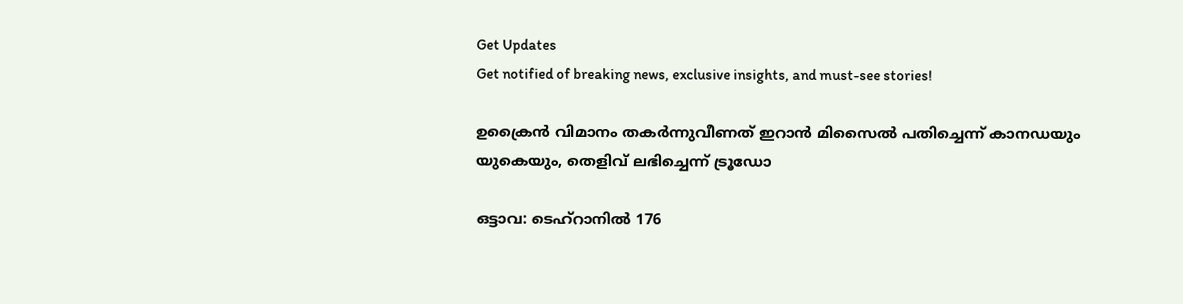Get Updates
Get notified of breaking news, exclusive insights, and must-see stories!

ഉക്രൈൻ വിമാനം തകർന്നുവീണത് ഇറാൻ മിസൈൽ പതിച്ചെന്ന് കാനഡയും യുകെയും, തെളിവ് ലഭിച്ചെന്ന് ട്രൂഡോ

ഒട്ടാവ: ടെഹ്റാനിൽ 176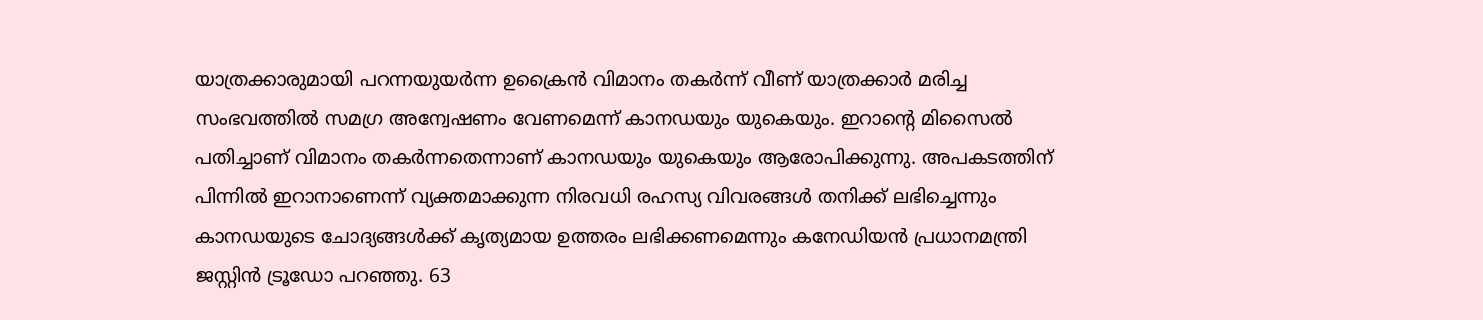യാത്രക്കാരുമായി പറന്നയുയർന്ന ഉക്രൈൻ വിമാനം തകർന്ന് വീണ് യാത്രക്കാർ മരിച്ച സംഭവത്തിൽ സമഗ്ര അന്വേഷണം വേണമെന്ന് കാനഡയും യുകെയും. ഇറാന്റെ മിസൈൽ പതിച്ചാണ് വിമാനം തകർന്നതെന്നാണ് കാനഡയും യുകെയും ആരോപിക്കുന്നു. അപകടത്തിന് പിന്നിൽ ഇറാനാണെന്ന് വ്യക്തമാക്കുന്ന നിരവധി രഹസ്യ വിവരങ്ങൾ തനിക്ക് ലഭിച്ചെന്നും കാനഡയുടെ ചോദ്യങ്ങൾക്ക് കൃത്യമായ ഉത്തരം ലഭിക്കണമെന്നും കനേഡിയൻ പ്രധാനമന്ത്രി ജസ്റ്റിൻ ട്രൂഡോ പറഞ്ഞു. 63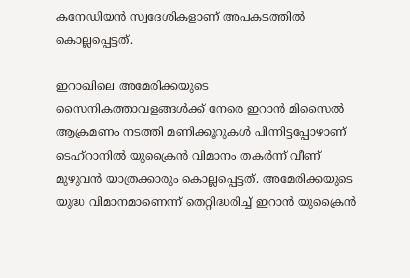കനേഡിയൻ സ്വദേശികളാണ് അപകടത്തിൽ കൊല്ലപ്പെട്ടത്.

ഇറാഖിലെ അമേരിക്കയുടെ സൈനികത്താവളങ്ങൾക്ക് നേരെ ഇറാൻ മിസൈൽ ആക്രമണം നടത്തി മണിക്കൂറുകൾ പിന്നിട്ടപ്പോഴാണ് ടെഹ്റാനിൽ യുക്രൈൻ വിമാനം തകർന്ന് വീണ് മുഴുവൻ യാത്രക്കാരും കൊല്ലപ്പെട്ടത്. അമേരിക്കയുടെ യുദ്ധ വിമാനമാണെന്ന് തെറ്റിദ്ധരിച്ച് ഇറാൻ യുക്രൈൻ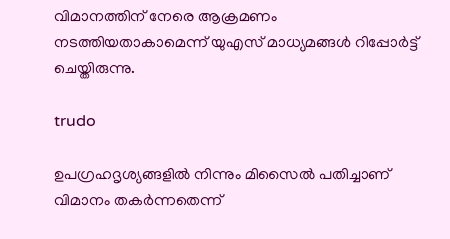വിമാനത്തിന് നേരെ ആക്രമണം നടത്തിയതാകാമെന്ന് യുഎസ് മാധ്യമങ്ങൾ റിപ്പോർട്ട് ചെയ്തിരുന്നു.

trudo

ഉപഗ്രഹദൃശ്യങ്ങളിൽ നിന്നും മിസൈൽ പതിച്ചാണ് വിമാനം തകർന്നതെന്ന്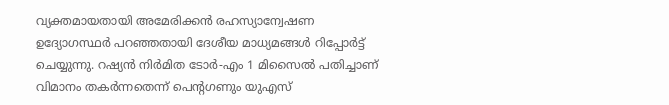വ്യക്തമായതായി അമേരിക്കൻ രഹസ്യാന്വേഷണ ഉദ്യോഗസ്ഥർ പറഞ്ഞതായി ദേശീയ മാധ്യമങ്ങൾ റിപ്പോർട്ട് ചെയ്യുന്നു. റഷ്യൻ നിർമിത ടോർ-എം 1 മിസൈൽ പതിച്ചാണ് വിമാനം തകർന്നതെന്ന് പെന്റഗണും യുഎസ്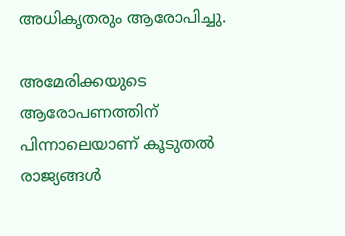അധികൃതരും ആരോപിച്ചു.

അമേരിക്കയുടെ ആരോപണത്തിന് പിന്നാലെയാണ് കൂടുതൽ രാജ്യങ്ങൾ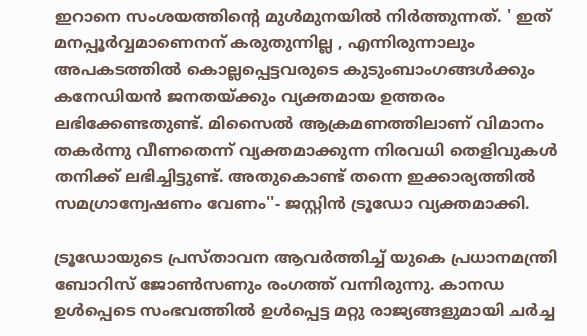ഇറാനെ സംശയത്തിന്റെ മുൾമുനയിൽ നിർത്തുന്നത്. ' ഇത് മനപ്പൂർവ്വമാണെനന് കരുതുന്നില്ല , എന്നിരുന്നാലും അപകടത്തിൽ കൊല്ലപ്പെട്ടവരുടെ കുടുംബാംഗങ്ങൾക്കും കനേഡിയൻ ജനതയ്ക്കും വ്യക്തമായ ഉത്തരം ലഭിക്കേണ്ടതുണ്ട്. മിസൈൽ ആക്രമണത്തിലാണ് വിമാനം തകർന്നു വീണതെന്ന് വ്യക്തമാക്കുന്ന നിരവധി തെളിവുകൾ തനിക്ക് ലഭിച്ചിട്ടുണ്ട്. അതുകൊണ്ട് തന്നെ ഇക്കാര്യത്തിൽ സമഗ്രാന്വേഷണം വേണം''- ജസ്റ്റിൻ ട്രൂഡോ വ്യക്തമാക്കി.

ട്രൂഡോയുടെ പ്രസ്താവന ആവർത്തിച്ച് യുകെ പ്രധാനമന്ത്രി ബോറിസ് ജോൺസണും രംഗത്ത് വന്നിരുന്നു. കാനഡ ഉൾപ്പെടെ സംഭവത്തിൽ ഉൾപ്പെട്ട മറ്റു രാജ്യങ്ങളുമായി ചർച്ച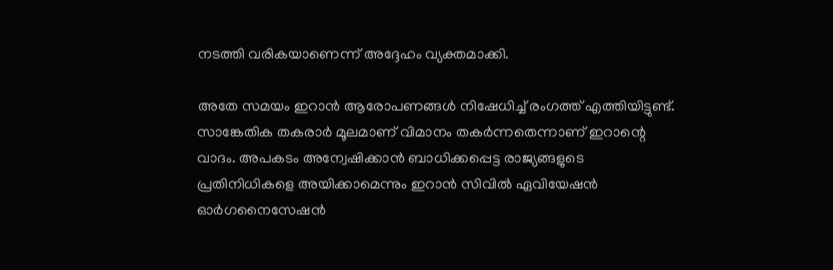നടത്തി വരികയാണെന്ന് അദ്ദേഹം വ്യക്തമാക്കി.

അതേ സമയം ഇറാൻ ആരോപണങ്ങൾ നിഷേധിച്ച് രംഗത്ത് എത്തിയിട്ടുണ്ട്. സാങ്കേതിക തകരാർ മൂലമാണ് വിമാനം തകർന്നതെന്നാണ് ഇറാന്റെ വാദം. അപകടം അന്വേഷിക്കാൻ ബാധിക്കപ്പെട്ട രാജ്യങ്ങളുടെ പ്രതിനിധികളെ അയിക്കാമെന്നും ഇറാൻ സിവിൽ ഏവിയേഷൻ ഓർഗനൈസേഷൻ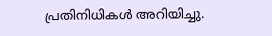പ്രതിനിധികൾ അറിയിച്ചു.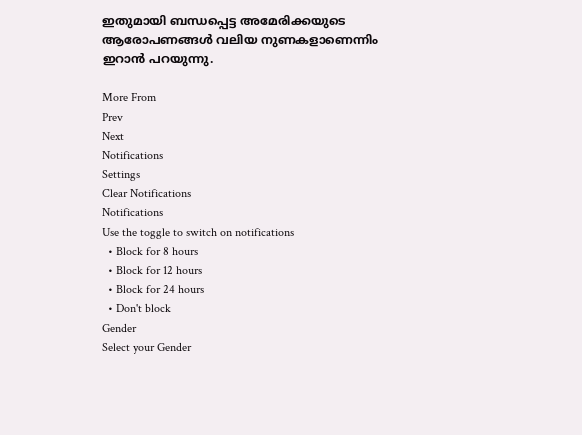ഇതുമായി ബന്ധപ്പെട്ട അമേരിക്കയുടെ ആരോപണങ്ങൾ വലിയ നുണകളാണെന്നിം ഇറാൻ പറയുന്നു.

More From
Prev
Next
Notifications
Settings
Clear Notifications
Notifications
Use the toggle to switch on notifications
  • Block for 8 hours
  • Block for 12 hours
  • Block for 24 hours
  • Don't block
Gender
Select your Gender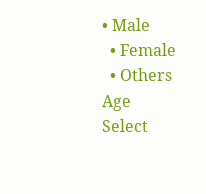• Male
  • Female
  • Others
Age
Select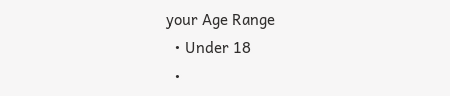your Age Range
  • Under 18
  •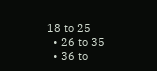18 to 25
  • 26 to 35
  • 36 to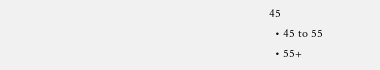45
  • 45 to 55
  • 55+